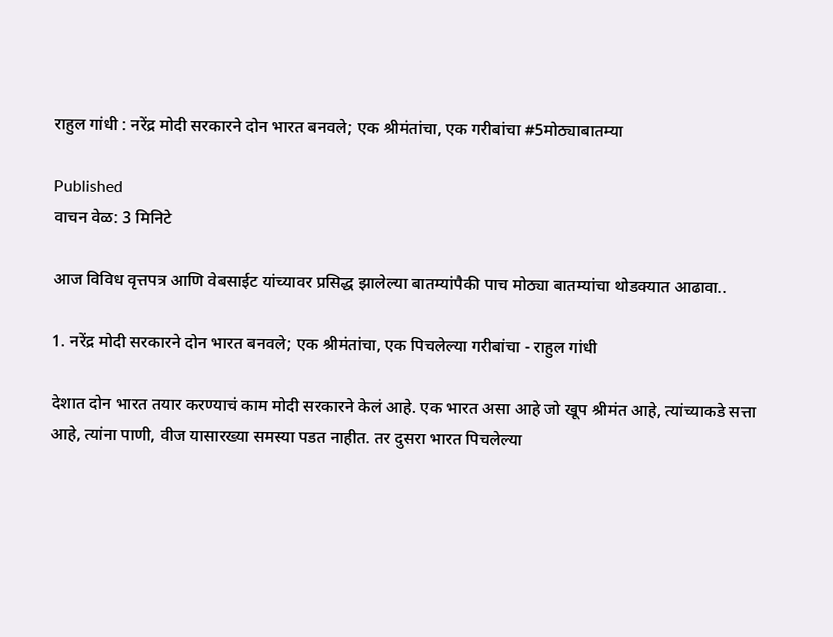राहुल गांधी : नरेंद्र मोदी सरकारने दोन भारत बनवले; एक श्रीमंतांचा, एक गरीबांचा #5मोठ्याबातम्या

Published
वाचन वेळ: 3 मिनिटे

आज विविध वृत्तपत्र आणि वेबसाईट यांच्यावर प्रसिद्ध झालेल्या बातम्यांपैकी पाच मोठ्या बातम्यांचा थोडक्यात आढावा..

1. नरेंद्र मोदी सरकारने दोन भारत बनवले; एक श्रीमंतांचा, एक पिचलेल्या गरीबांचा - राहुल गांधी

देशात दोन भारत तयार करण्याचं काम मोदी सरकारने केलं आहे. एक भारत असा आहे जो खूप श्रीमंत आहे, त्यांच्याकडे सत्ता आहे, त्यांना पाणी, वीज यासारख्या समस्या पडत नाहीत. तर दुसरा भारत पिचलेल्या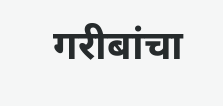गरीबांचा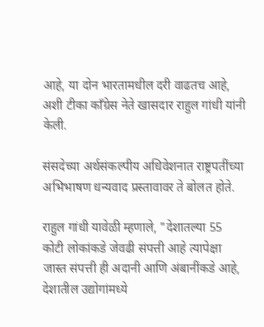आहे, या दोन भारतामधील दरी वाढतच आहे, अशी टीका काँग्रेस नेते खासदार राहुल गांधी यांनी केली.

संसदेच्या अर्थसंकल्पीय अधिवेशनात राष्ट्रपतींच्या अभिभाषण धन्यवाद प्रस्तावावर ते बोलत होते.

राहुल गांधी यावेळी म्हणाले, "देशातल्या 55 कोटी लोकांकडे जेवढी संपत्ती आहे त्यापेक्षा जास्त संपत्ती ही अदानी आणि अंबानींकडे आहे, देशातील उद्योगांमध्ये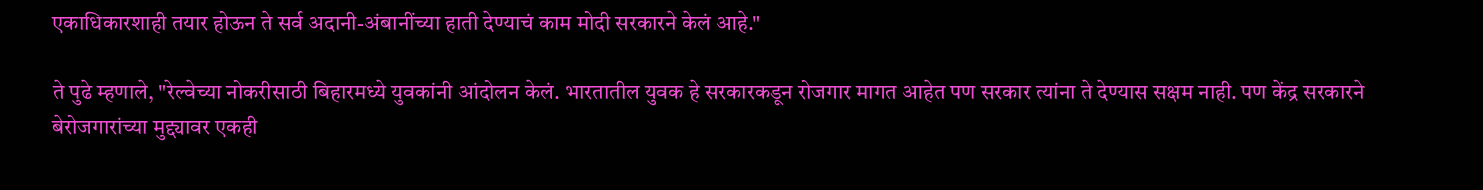एकाधिकारशाही तयार होऊन ते सर्व अदानी-अंबानींच्या हाती देण्याचं काम मोदी सरकारने केलं आहे."

ते पुढे म्हणाले, "रेल्वेच्या नोकरीसाठी बिहारमध्ये युवकांनी आंदोलन केलं. भारतातील युवक हे सरकारकडून रोजगार मागत आहेत पण सरकार त्यांना ते देण्यास सक्षम नाही. पण केंद्र सरकारने बेरोजगारांच्या मुद्द्यावर एकही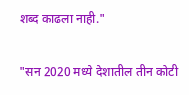शब्द काढला नाही."

"सन 2020 मध्ये देशातील तीन कोटी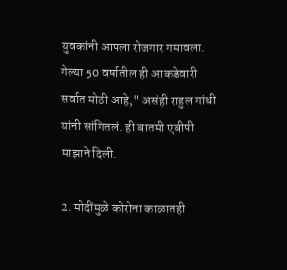युवकांनी आपला रोजगार गमावला. गेल्या 50 वर्षातील ही आकडेवारी सर्वात मोठी आहे," असंही राहुल गांधी यांनी सांगितलं. ही बातमी एबीपी माझाने दिली.

2. मोदींमुळे कोरोना काळातही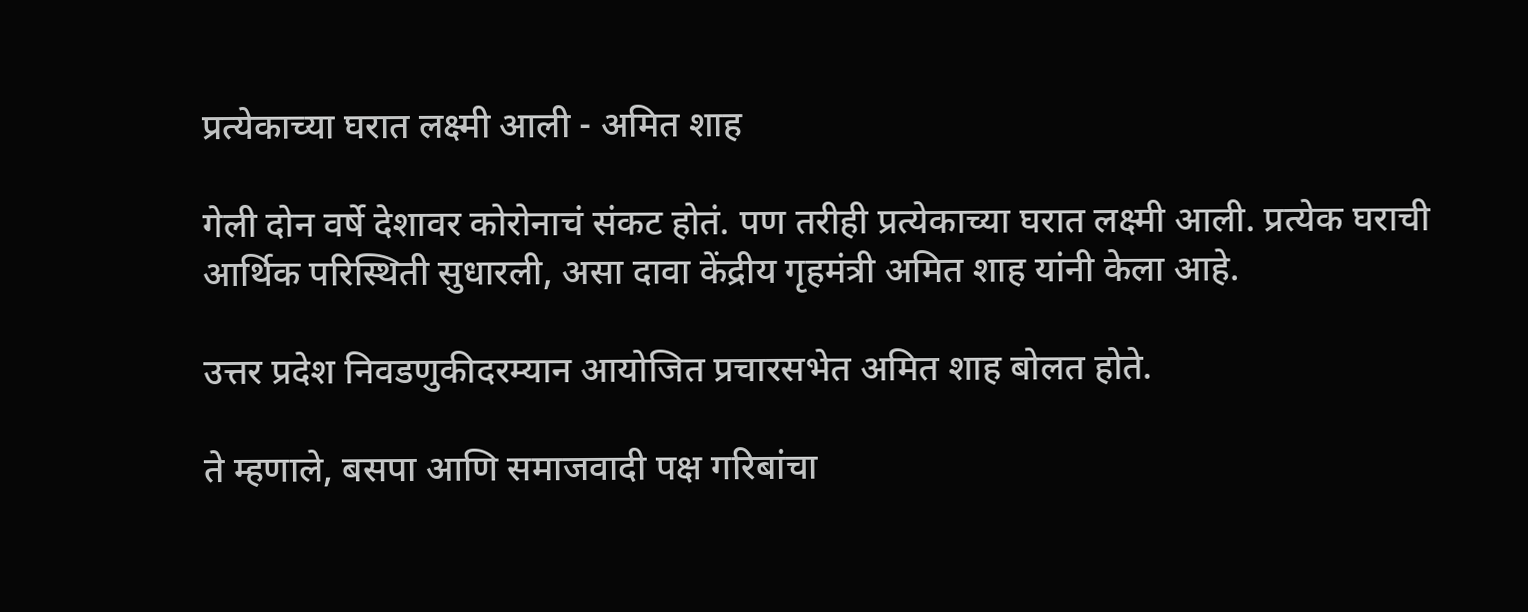प्रत्येकाच्या घरात लक्ष्मी आली - अमित शाह

गेली दोन वर्षे देशावर कोरोनाचं संकट होतं. पण तरीही प्रत्येकाच्या घरात लक्ष्मी आली. प्रत्येक घराची आर्थिक परिस्थिती सुधारली, असा दावा केंद्रीय गृहमंत्री अमित शाह यांनी केला आहे.

उत्तर प्रदेश निवडणुकीदरम्यान आयोजित प्रचारसभेत अमित शाह बोलत होते.

ते म्हणाले, बसपा आणि समाजवादी पक्ष गरिबांचा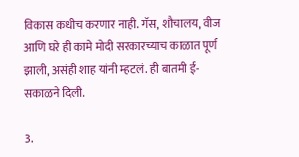विकास कधीच करणार नाही. गॅस, शौचालय, वीज आणि घरे ही कामे मोदी सरकारच्याच काळात पूर्ण झाली, असंही शाह यांनी म्हटलं. ही बातमी ई-सकाळने दिली.

3.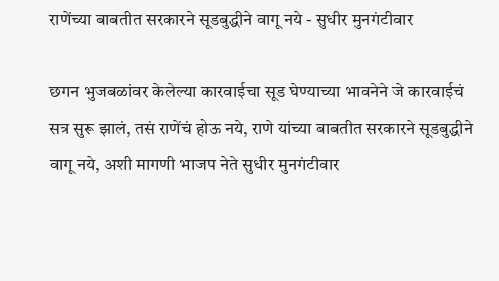राणेंच्या बाबतीत सरकारने सूडबुद्धीने वागू नये - सुधीर मुनगंटीवार

छगन भुजबळांवर केलेल्या कारवाईचा सूड घेण्याच्या भावनेने जे कारवाईचं सत्र सुरू झालं, तसं राणेंचं होऊ नये, राणे यांच्या बाबतीत सरकारने सूडबुद्धीने वागू नये, अशी मागणी भाजप नेते सुधीर मुनगंटीवार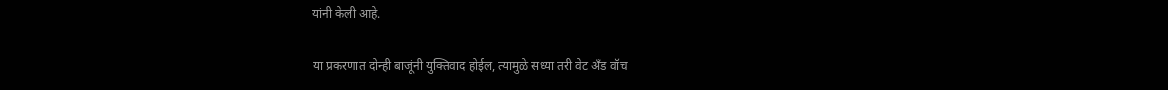यांनी केली आहे.

या प्रकरणात दोन्ही बाजूंनी युक्तिवाद होईल, त्यामुळे सध्या तरी वेट अँड वॉच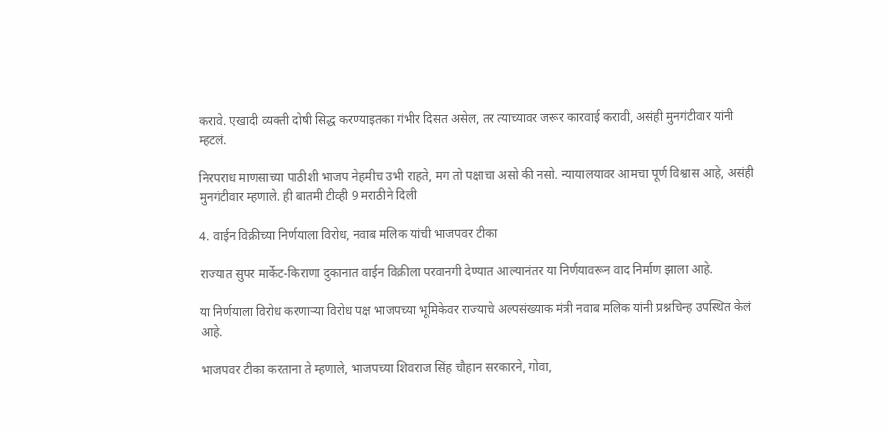करावे. एखादी व्यक्ती दोषी सिद्ध करण्याइतका गंभीर दिसत असेल, तर त्याच्यावर जरूर कारवाई करावी, असंही मुनगंटीवार यांनी म्हटलं.

निरपराध माणसाच्या पाठीशी भाजप नेहमीच उभी राहते, मग तो पक्षाचा असो की नसो. न्यायालयावर आमचा पूर्ण विश्वास आहे, असंही मुनगंटीवार म्हणाले. ही बातमी टीव्ही 9 मराठीने दिली

4. वाईन विक्रीच्या निर्णयाला विरोध, नवाब मलिक यांची भाजपवर टीका

राज्यात सुपर मार्केट-किराणा दुकानात वाईन विक्रीला परवानगी देण्यात आल्यानंतर या निर्णयावरून वाद निर्माण झाला आहे.

या निर्णयाला विरोध करणाऱ्या विरोध पक्ष भाजपच्या भूमिकेवर राज्याचे अल्पसंख्याक मंत्री नवाब मलिक यांनी प्रश्नचिन्ह उपस्थित केलं आहे.

भाजपवर टीका करताना ते म्हणाले, भाजपच्या शिवराज सिंह चौहान सरकारने, गोवा,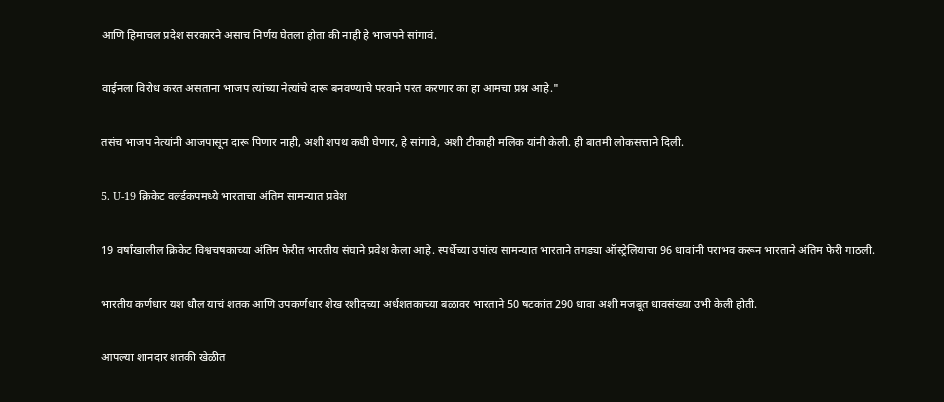आणि हिमाचल प्रदेश सरकारने असाच निर्णय घेतला होता की नाही हे भाजपने सांगावं.

वाईनला विरोध करत असताना भाजप त्यांच्या नेत्यांचे दारू बनवण्याचे परवाने परत करणार का हा आमचा प्रश्न आहे."

तसंच भाजप नेत्यांनी आजपासून दारू पिणार नाही, अशी शपथ कधी घेणार, हे सांगावे, अशी टीकाही मलिक यांनी केली. ही बातमी लोकसत्ताने दिली.

5. U-19 क्रिकेट वर्ल्डकपमध्ये भारताचा अंतिम सामन्यात प्रवेश

19 वर्षांखालील क्रिकेट विश्वचषकाच्या अंतिम फेरीत भारतीय संघाने प्रवेश केला आहे. स्पर्धेच्या उपांत्य सामन्यात भारताने तगड्या ऑस्ट्रेलियाचा 96 धावांनी पराभव करून भारताने अंतिम फेरी गाठली.

भारतीय कर्णधार यश धौल याचं शतक आणि उपकर्णधार शेख रशीदच्या अर्धशतकाच्या बळावर भारताने 50 षटकांत 290 धावा अशी मजबूत धावसंख्या उभी केली होती.

आपल्या शानदार शतकी खेळीत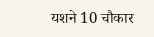यशने 10 चौकार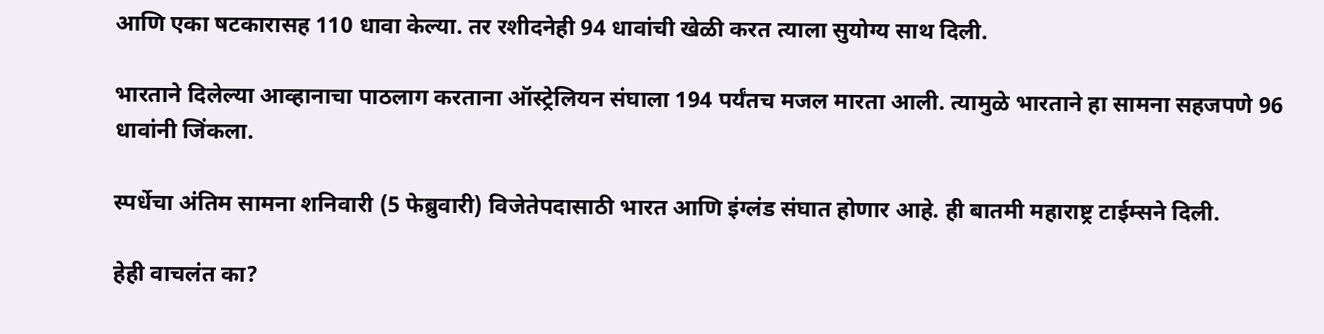आणि एका षटकारासह 110 धावा केल्या. तर रशीदनेही 94 धावांची खेळी करत त्याला सुयोग्य साथ दिली.

भारताने दिलेल्या आव्हानाचा पाठलाग करताना ऑस्ट्रेलियन संघाला 194 पर्यंतच मजल मारता आली. त्यामुळे भारताने हा सामना सहजपणे 96 धावांनी जिंकला.

स्पर्धेचा अंतिम सामना शनिवारी (5 फेब्रुवारी) विजेतेपदासाठी भारत आणि इंग्लंड संघात होणार आहे. ही बातमी महाराष्ट्र टाईम्सने दिली.

हेही वाचलंत का?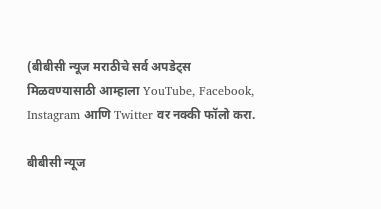(बीबीसी न्यूज मराठीचे सर्व अपडेट्स मिळवण्यासाठी आम्हाला YouTube, Facebook, Instagram आणि Twitter वर नक्की फॉलो करा.

बीबीसी न्यूज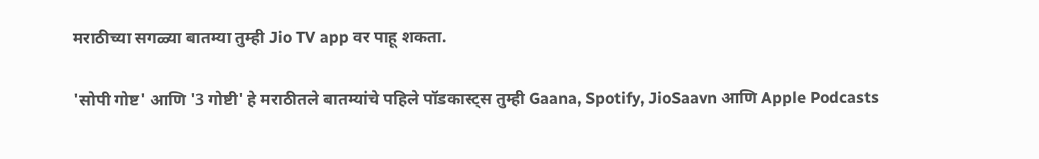मराठीच्या सगळ्या बातम्या तुम्ही Jio TV app वर पाहू शकता.

'सोपी गोष्ट' आणि '3 गोष्टी' हे मराठीतले बातम्यांचे पहिले पॉडकास्ट्स तुम्ही Gaana, Spotify, JioSaavn आणि Apple Podcasts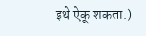इथे ऐकू शकता.)